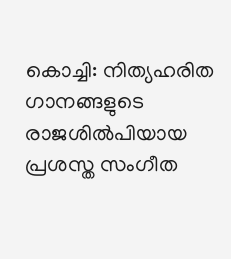കൊച്ചി: നിത്യഹരിത ഗാനങ്ങളുടെ രാജശിൽപിയായ പ്രശസ്ത സംഗീത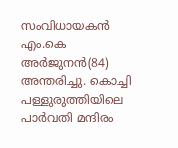സംവിധായകൻ എം.കെ അർജുനൻ(84) അന്തരിച്ചു. കൊച്ചി പള്ളുരുത്തിയിലെ പാർവതി മന്ദിരം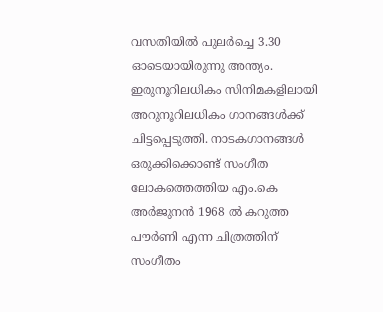വസതിയിൽ പുലർച്ചെ 3.30 ഓടെയായിരുന്നു അന്ത്യം. ഇരുനൂറിലധികം സിനിമകളിലായി അറുനൂറിലധികം ഗാനങ്ങൾക്ക് ചിട്ടപ്പെടുത്തി. നാടകഗാനങ്ങൾ ഒരുക്കിക്കൊണ്ട് സംഗീത ലോകത്തെത്തിയ എം.കെ അർജുനൻ 1968 ൽ കറുത്ത പൗർണി എന്ന ചിത്രത്തിന് സംഗീതം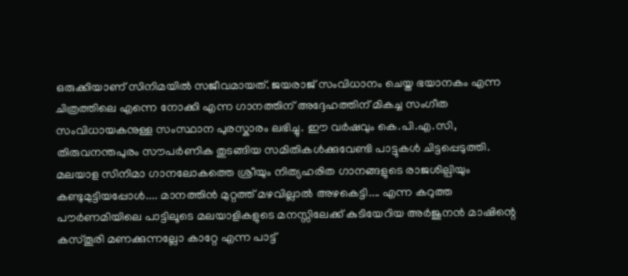ഒരുക്കിയാണ് സിനിമയിൽ സജീവമായത്. ജയരാജ് സംവിധാനം ചെയ്ത ഭയാനകം എന്ന ചിത്രത്തിലെ എന്നെ നോക്കി എന്ന ഗാനത്തിന് അദ്ദേഹത്തിന് മികച്ച സംഗീത സംവിധായകനുള്ള സംസ്ഥാന പുരസ്കാരം ലഭിച്ചു. ഈ വർഷവും കെ.പി.എ.സി, തിരുവനന്തപുരം സൗപർണിക തുടങ്ങിയ സമിതികൾക്കുവേണ്ടി പാട്ടുകൾ ചിട്ടപ്പെടുത്തി. മലയാള സിനിമാ ഗാനലോകത്തെ ശ്രീയും നിത്യഹരിത ഗാനങ്ങളുടെ രാജശില്പിയും കണ്ടുമുട്ടിയപ്പോൾ.... മാനത്തിൻ മുറ്റത്ത് മഴവില്ലാൽ അഴകെട്ടി.... എന്ന കറുത്ത പൗർണമിയിലെ പാട്ടിലൂടെ മലയാളികളുടെ മനസ്സിലേക്ക് കുടിയേറിയ അർജുനൻ മാഷിന്റെ കസ്തൂരി മണക്കുന്നല്ലോ കാറ്റേ എന്ന പാട്ട്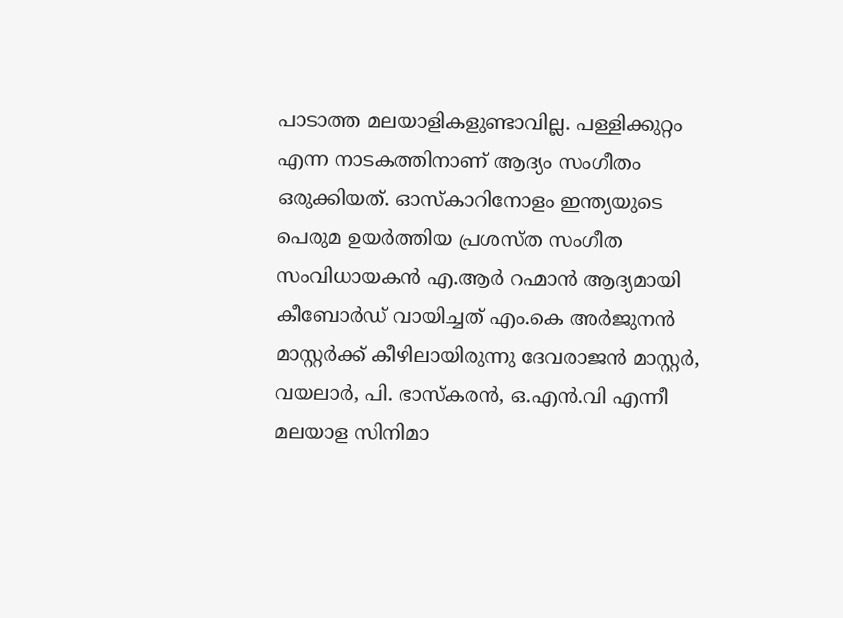പാടാത്ത മലയാളികളുണ്ടാവില്ല. പള്ളിക്കുറ്റം എന്ന നാടകത്തിനാണ് ആദ്യം സംഗീതം ഒരുക്കിയത്. ഓസ്കാറിനോളം ഇന്ത്യയുടെ പെരുമ ഉയർത്തിയ പ്രശസ്ത സംഗീത സംവിധായകൻ എ.ആർ റഹ്മാൻ ആദ്യമായി കീബോർഡ് വായിച്ചത് എം.കെ അർജുനൻ മാസ്റ്റർക്ക് കീഴിലായിരുന്നു ദേവരാജൻ മാസ്റ്റർ, വയലാർ, പി. ഭാസ്കരൻ, ഒ.എൻ.വി എന്നീ മലയാള സിനിമാ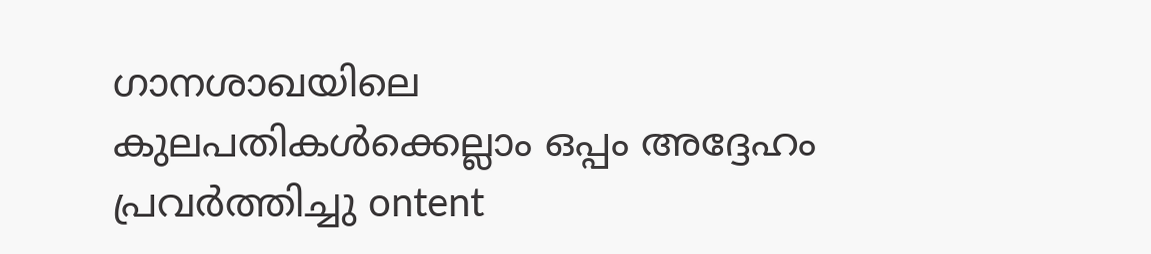ഗാനശാഖയിലെ കുലപതികൾക്കെല്ലാം ഒപ്പം അദ്ദേഹം പ്രവർത്തിച്ചു ontent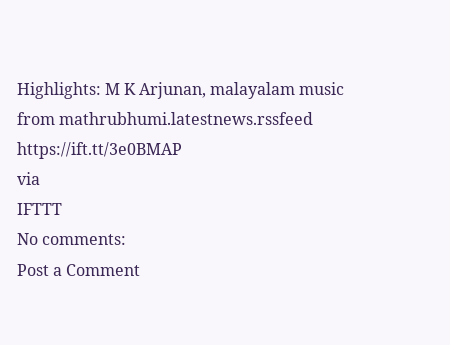Highlights: M K Arjunan, malayalam music
from mathrubhumi.latestnews.rssfeed https://ift.tt/3e0BMAP
via
IFTTT
No comments:
Post a Comment